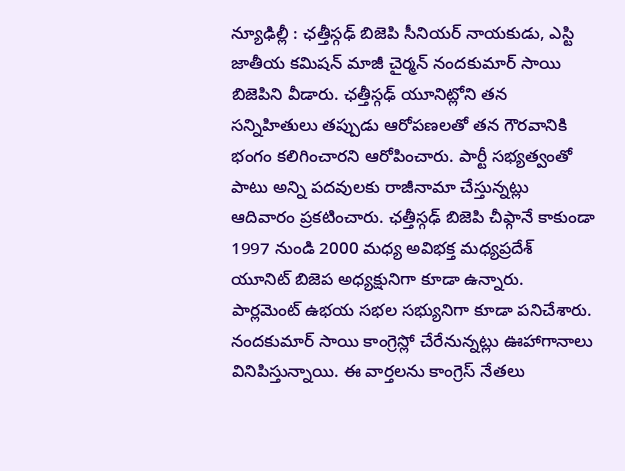న్యూఢిల్లీ : ఛత్తీస్గఢ్ బిజెపి సీనియర్ నాయకుడు, ఎస్టి జాతీయ కమిషన్ మాజీ చైర్మన్ నందకుమార్ సాయి బిజెపిని వీడారు. ఛత్తీస్గఢ్ యూనిట్లోని తన సన్నిహితులు తప్పుడు ఆరోపణలతో తన గౌరవానికి భంగం కలిగించారని ఆరోపించారు. పార్టీ సభ్యత్వంతో పాటు అన్ని పదవులకు రాజీనామా చేస్తున్నట్లు ఆదివారం ప్రకటించారు. ఛత్తీస్గఢ్ బిజెపి చీఫ్గానే కాకుండా 1997 నుండి 2000 మధ్య అవిభక్త మధ్యప్రదేశ్ యూనిట్ బిజెప అధ్యక్షునిగా కూడా ఉన్నారు. పార్లమెంట్ ఉభయ సభల సభ్యునిగా కూడా పనిచేశారు. నందకుమార్ సాయి కాంగ్రెస్లో చేరేనున్నట్లు ఊహాగానాలు వినిపిస్తున్నాయి. ఈ వార్తలను కాంగ్రెస్ నేతలు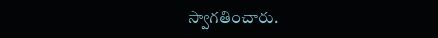స్వాగతించారు.